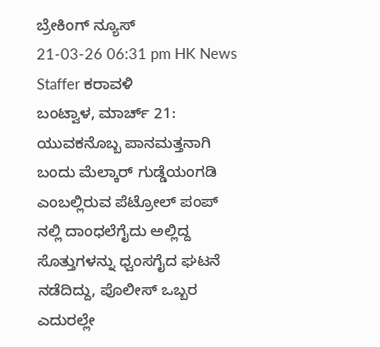ಬ್ರೇಕಿಂಗ್ ನ್ಯೂಸ್
21-03-26 06:31 pm HK News Staffer ಕರಾವಳಿ
ಬಂಟ್ವಾಳ, ಮಾರ್ಚ್ 21: ಯುವಕನೊಬ್ಬ ಪಾನಮತ್ತನಾಗಿ ಬಂದು ಮೆಲ್ಕಾರ್ ಗುಡ್ಡೆಯಂಗಡಿ ಎಂಬಲ್ಲಿರುವ ಪೆಟ್ರೋಲ್ ಪಂಪ್ ನಲ್ಲಿ ದಾಂಧಲೆಗೈದು ಅಲ್ಲಿದ್ದ ಸೊತ್ತುಗಳನ್ನು ಧ್ವಂಸಗೈದ ಘಟನೆ ನಡೆದಿದ್ದು, ಪೊಲೀಸ್ ಒಬ್ಬರ ಎದುರಲ್ಲೇ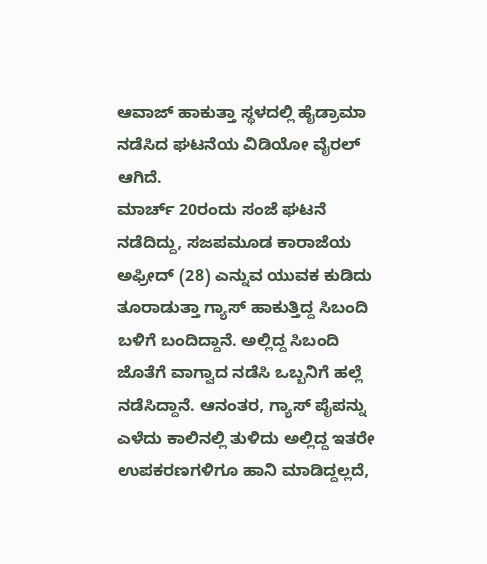ಆವಾಜ್ ಹಾಕುತ್ತಾ ಸ್ಥಳದಲ್ಲಿ ಹೈಡ್ರಾಮಾ ನಡೆಸಿದ ಘಟನೆಯ ವಿಡಿಯೋ ವೈರಲ್ ಆಗಿದೆ.
ಮಾರ್ಚ್ 20ರಂದು ಸಂಜೆ ಘಟನೆ ನಡೆದಿದ್ದು, ಸಜಪಮೂಡ ಕಾರಾಜೆಯ ಅಫ್ರೀದ್ (28) ಎನ್ನುವ ಯುವಕ ಕುಡಿದು ತೂರಾಡುತ್ತಾ ಗ್ಯಾಸ್ ಹಾಕುತ್ತಿದ್ದ ಸಿಬಂದಿ ಬಳಿಗೆ ಬಂದಿದ್ದಾನೆ. ಅಲ್ಲಿದ್ದ ಸಿಬಂದಿ ಜೊತೆಗೆ ವಾಗ್ವಾದ ನಡೆಸಿ ಒಬ್ಬನಿಗೆ ಹಲ್ಲೆ ನಡೆಸಿದ್ದಾನೆ. ಆನಂತರ, ಗ್ಯಾಸ್ ಪೈಪನ್ನು ಎಳೆದು ಕಾಲಿನಲ್ಲಿ ತುಳಿದು ಅಲ್ಲಿದ್ದ ಇತರೇ ಉಪಕರಣಗಳಿಗೂ ಹಾನಿ ಮಾಡಿದ್ದಲ್ಲದೆ,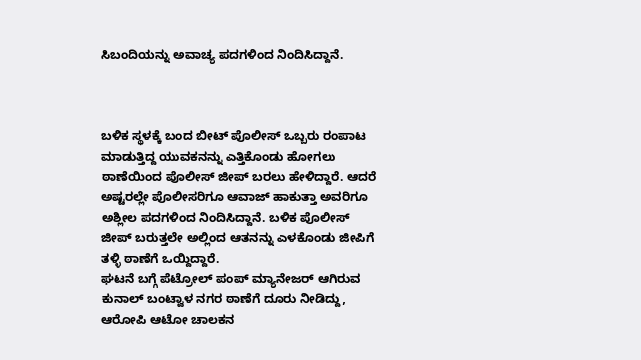ಸಿಬಂದಿಯನ್ನು ಅವಾಚ್ಯ ಪದಗಳಿಂದ ನಿಂದಿಸಿದ್ದಾನೆ.



ಬಳಿಕ ಸ್ಥಳಕ್ಕೆ ಬಂದ ಬೀಟ್ ಪೊಲೀಸ್ ಒಬ್ಬರು ರಂಪಾಟ ಮಾಡುತ್ತಿದ್ದ ಯುವಕನನ್ನು ಎತ್ತಿಕೊಂಡು ಹೋಗಲು ಠಾಣೆಯಿಂದ ಪೊಲೀಸ್ ಜೀಪ್ ಬರಲು ಹೇಳಿದ್ದಾರೆ. ಆದರೆ ಅಷ್ಟರಲ್ಲೇ ಪೊಲೀಸರಿಗೂ ಆವಾಜ್ ಹಾಕುತ್ತಾ ಅವರಿಗೂ ಅಶ್ಲೀಲ ಪದಗಳಿಂದ ನಿಂದಿಸಿದ್ದಾನೆ. ಬಳಿಕ ಪೊಲೀಸ್ ಜೀಪ್ ಬರುತ್ತಲೇ ಅಲ್ಲಿಂದ ಆತನನ್ನು ಎಳಕೊಂಡು ಜೀಪಿಗೆ ತಳ್ಳಿ ಠಾಣೆಗೆ ಒಯ್ದಿದ್ದಾರೆ.
ಘಟನೆ ಬಗ್ಗೆ ಪೆಟ್ರೋಲ್ ಪಂಪ್ ಮ್ಯಾನೇಜರ್ ಆಗಿರುವ ಕುನಾಲ್ ಬಂಟ್ವಾಳ ನಗರ ಠಾಣೆಗೆ ದೂರು ನೀಡಿದ್ದು, ಆರೋಪಿ ಆಟೋ ಚಾಲಕನ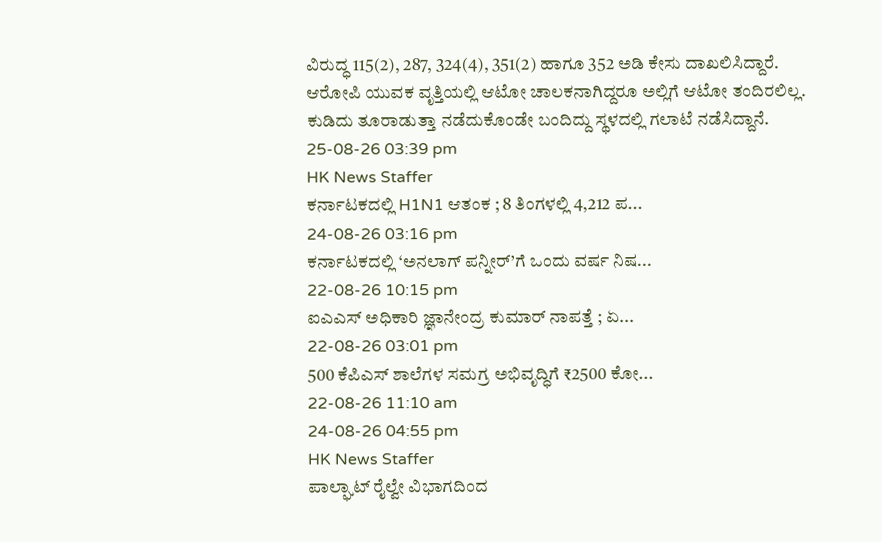ವಿರುದ್ಧ 115(2), 287, 324(4), 351(2) ಹಾಗೂ 352 ಅಡಿ ಕೇಸು ದಾಖಲಿಸಿದ್ದಾರೆ. ಆರೋಪಿ ಯುವಕ ವೃತ್ತಿಯಲ್ಲಿ ಆಟೋ ಚಾಲಕನಾಗಿದ್ದರೂ ಅಲ್ಲಿಗೆ ಆಟೋ ತಂದಿರಲಿಲ್ಲ. ಕುಡಿದು ತೂರಾಡುತ್ತಾ ನಡೆದುಕೊಂಡೇ ಬಂದಿದ್ದು ಸ್ಥಳದಲ್ಲಿ ಗಲಾಟೆ ನಡೆಸಿದ್ದಾನೆ.
25-08-26 03:39 pm
HK News Staffer
ಕರ್ನಾಟಕದಲ್ಲಿ H1N1 ಆತಂಕ ; 8 ತಿಂಗಳಲ್ಲಿ 4,212 ಪ...
24-08-26 03:16 pm
ಕರ್ನಾಟಕದಲ್ಲಿ ‘ಅನಲಾಗ್ ಪನ್ನೀರ್’ಗೆ ಒಂದು ವರ್ಷ ನಿಷ...
22-08-26 10:15 pm
ಐಎಎಸ್ ಅಧಿಕಾರಿ ಜ್ಞಾನೇಂದ್ರ ಕುಮಾರ್ ನಾಪತ್ತೆ ; ಏ...
22-08-26 03:01 pm
500 ಕೆಪಿಎಸ್ ಶಾಲೆಗಳ ಸಮಗ್ರ ಅಭಿವೃದ್ಧಿಗೆ ₹2500 ಕೋ...
22-08-26 11:10 am
24-08-26 04:55 pm
HK News Staffer
ಪಾಲ್ಘಾಟ್ ರೈಲ್ವೇ ವಿಭಾಗದಿಂದ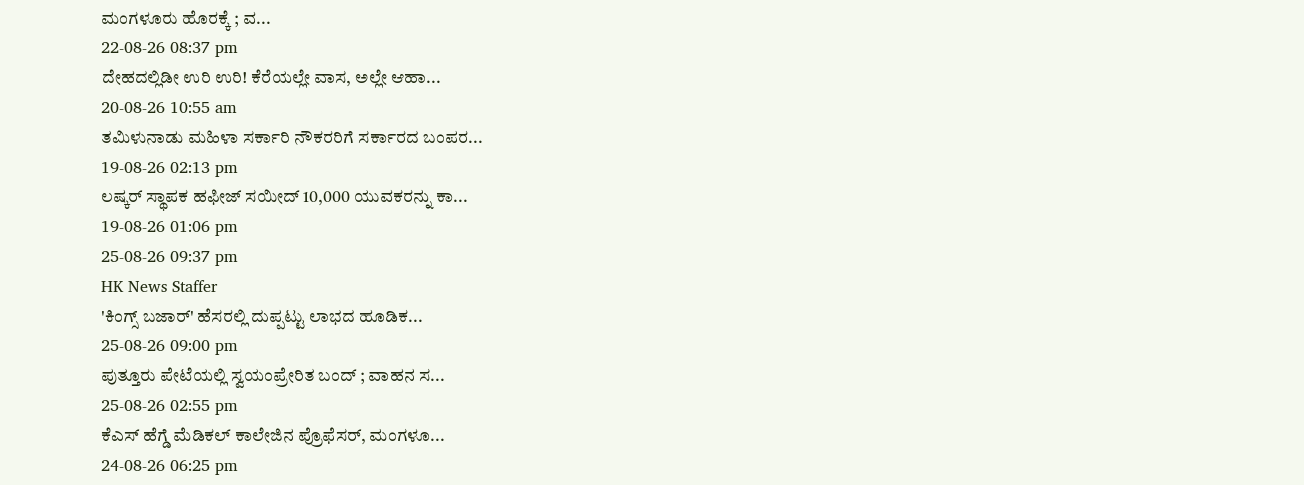ಮಂಗಳೂರು ಹೊರಕ್ಕೆ ; ವ...
22-08-26 08:37 pm
ದೇಹದಲ್ಲಿಡೀ ಉರಿ ಉರಿ! ಕೆರೆಯಲ್ಲೇ ವಾಸ, ಅಲ್ಲೇ ಆಹಾ...
20-08-26 10:55 am
ತಮಿಳುನಾಡು ಮಹಿಳಾ ಸರ್ಕಾರಿ ನೌಕರರಿಗೆ ಸರ್ಕಾರದ ಬಂಪರ...
19-08-26 02:13 pm
ಲಷ್ಕರ್ ಸ್ಥಾಪಕ ಹಫೀಜ್ ಸಯೀದ್ 10,000 ಯುವಕರನ್ನು ಕಾ...
19-08-26 01:06 pm
25-08-26 09:37 pm
HK News Staffer
'ಕಿಂಗ್ಸ್ ಬಜಾರ್' ಹೆಸರಲ್ಲಿ ದುಪ್ಪಟ್ಟು ಲಾಭದ ಹೂಡಿಕ...
25-08-26 09:00 pm
ಪುತ್ತೂರು ಪೇಟೆಯಲ್ಲಿ ಸ್ವಯಂಪ್ರೇರಿತ ಬಂದ್ ; ವಾಹನ ಸ...
25-08-26 02:55 pm
ಕೆಎಸ್ ಹೆಗ್ಡೆ ಮೆಡಿಕಲ್ ಕಾಲೇಜಿನ ಪ್ರೊಫೆಸರ್, ಮಂಗಳೂ...
24-08-26 06:25 pm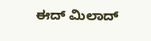ಈದ್ ಮಿಲಾದ್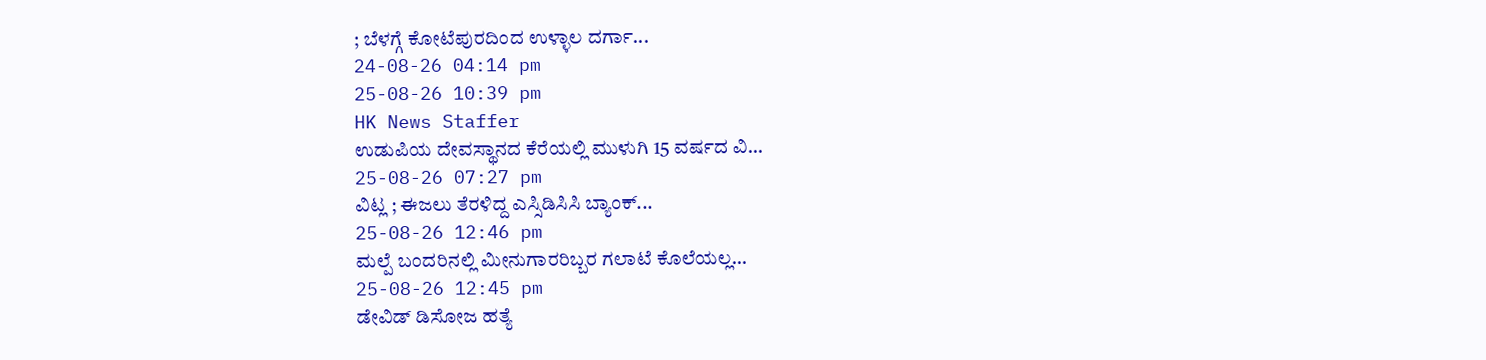; ಬೆಳಗ್ಗೆ ಕೋಟೆಪುರದಿಂದ ಉಳ್ಳಾಲ ದರ್ಗಾ...
24-08-26 04:14 pm
25-08-26 10:39 pm
HK News Staffer
ಉಡುಪಿಯ ದೇವಸ್ಥಾನದ ಕೆರೆಯಲ್ಲಿ ಮುಳುಗಿ 15 ವರ್ಷದ ವಿ...
25-08-26 07:27 pm
ವಿಟ್ಲ ; ಈಜಲು ತೆರಳಿದ್ದ ಎಸ್ಸಿಡಿಸಿಸಿ ಬ್ಯಾಂಕ್...
25-08-26 12:46 pm
ಮಲ್ಪೆ ಬಂದರಿನಲ್ಲಿ ಮೀನುಗಾರರಿಬ್ಬರ ಗಲಾಟೆ ಕೊಲೆಯಲ್ಲ...
25-08-26 12:45 pm
ಡೇವಿಡ್ ಡಿಸೋಜ ಹತ್ಯೆ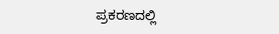ಪ್ರಕರಣದಲ್ಲಿ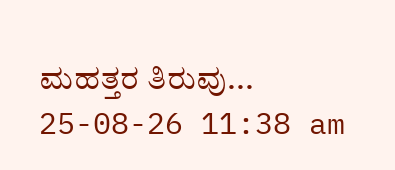ಮಹತ್ತರ ತಿರುವು...
25-08-26 11:38 am